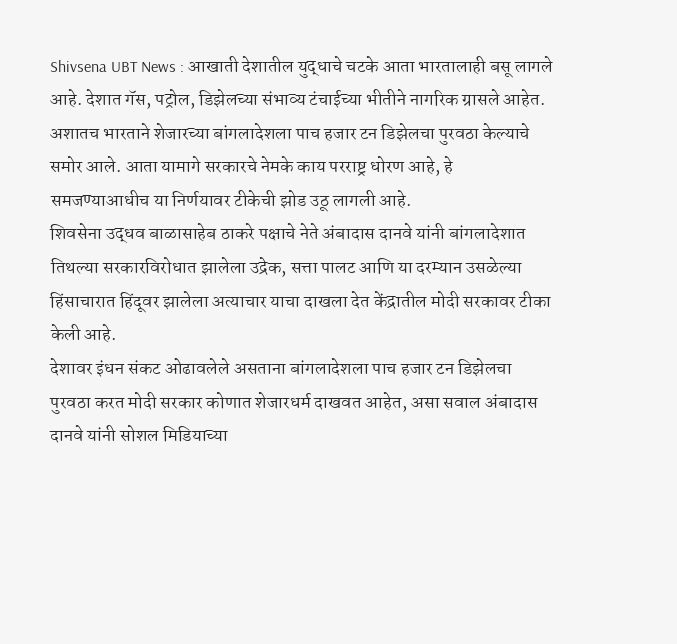Shivsena UBT News : आखाती देशातील युद्धाचे चटके आता भारतालाही बसू लागले आहे. देशात गॅस, पट्रोल, डिझेलच्या संभाव्य टंचाईच्या भीतीने नागरिक ग्रासले आहेत. अशातच भारताने शेजारच्या बांगलादेशला पाच हजार टन डिझेलचा पुरवठा केल्याचे समोर आले. आता यामागे सरकारचे नेमके काय परराष्ट्र धोरण आहे, हे समजण्याआधीच या निर्णयावर टीकेची झोड उठू लागली आहे.
शिवसेना उद्धव बाळासाहेब ठाकरे पक्षाचे नेते अंबादास दानवे यांनी बांगलादेशात तिथल्या सरकारविरोधात झालेला उद्रेक, सत्ता पालट आणि या दरम्यान उसळेल्या हिंसाचारात हिंदूवर झालेला अत्याचार याचा दाखला देत केंद्रातील मोदी सरकावर टीका केली आहे.
देशावर इंधन संकट ओढावलेले असताना बांगलादेशला पाच हजार टन डिझेलचा पुरवठा करत मोदी सरकार कोणात शेजारधर्म दाखवत आहेत, असा सवाल अंबादास दानवे यांनी सोशल मिडियाच्या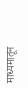माध्यमातून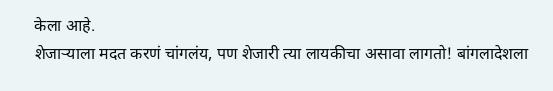केला आहे.
शेजाऱ्याला मदत करणं चांगलंय, पण शेजारी त्या लायकीचा असावा लागतो! बांगलादेशला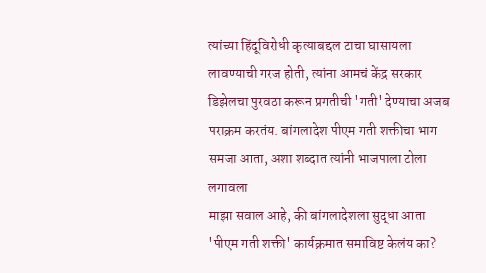त्यांच्या हिंदूविरोधी कृत्याबद्दल टाचा घासायला लावण्याची गरज होती, त्यांना आमचं केंद्र सरकार डिझेलचा पुरवठा करून प्रगतीची 'गती' देण्याचा अजब पराक्रम करतंय. बांगलादेश पीएम गती शक्तीचा भाग समजा आता, अशा शब्दात त्यांनी भाजपाला टोला लगावला
माझा सवाल आहे, की बांगलादेशला सुद्धा आता 'पीएम गती शक्ती' कार्यक्रमात समाविष्ट केलंय का?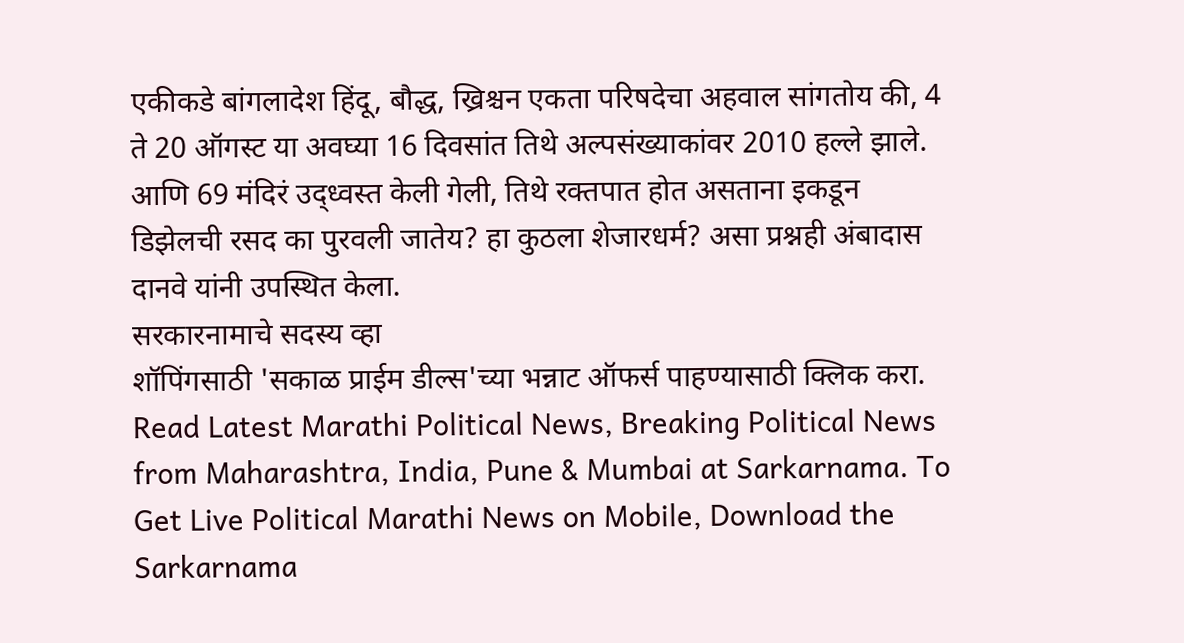एकीकडे बांगलादेश हिंदू, बौद्ध, ख्रिश्चन एकता परिषदेचा अहवाल सांगतोय की, 4 ते 20 ऑगस्ट या अवघ्या 16 दिवसांत तिथे अल्पसंख्याकांवर 2010 हल्ले झाले. आणि 69 मंदिरं उद्ध्वस्त केली गेली, तिथे रक्तपात होत असताना इकडून डिझेलची रसद का पुरवली जातेय? हा कुठला शेजारधर्म? असा प्रश्नही अंबादास दानवे यांनी उपस्थित केला.
सरकारनामाचे सदस्य व्हा
शॉपिंगसाठी 'सकाळ प्राईम डील्स'च्या भन्नाट ऑफर्स पाहण्यासाठी क्लिक करा.
Read Latest Marathi Political News, Breaking Political News from Maharashtra, India, Pune & Mumbai at Sarkarnama. To Get Live Political Marathi News on Mobile, Download the Sarkarnama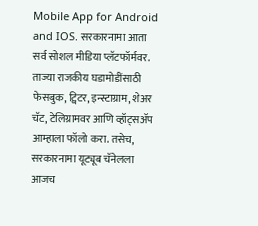Mobile App for Android and IOS. सरकारनामा आता सर्व सोशल मीडिया प्लॅटफॉर्मवर. ताज्या राजकीय घडामोडींसाठी फेसबुक, ट्विटर, इन्स्टाग्राम, शेअर चॅट, टेलिग्रामवर आणि व्हॉट्सॲप आम्हाला फॉलो करा. तसेच, सरकारनामा यूट्यूब चॅनेलला आजच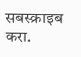सबस्क्राइब करा.